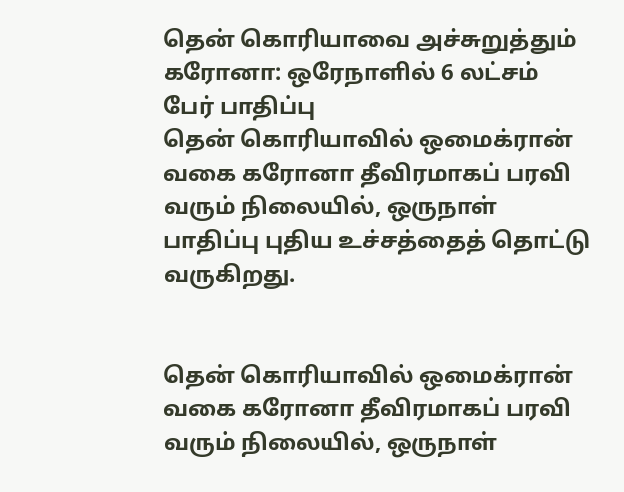தென் கொரியாவை அச்சுறுத்தும் கரோனா: ஒரேநாளில் 6 லட்சம் பேர் பாதிப்பு
தென் கொரியாவில் ஒமைக்ரான் வகை கரோனா தீவிரமாகப் பரவி வரும் நிலையில், ஒருநாள் பாதிப்பு புதிய உச்சத்தைத் தொட்டு வருகிறது.


தென் கொரியாவில் ஒமைக்ரான் வகை கரோனா தீவிரமாகப் பரவி வரும் நிலையில், ஒருநாள்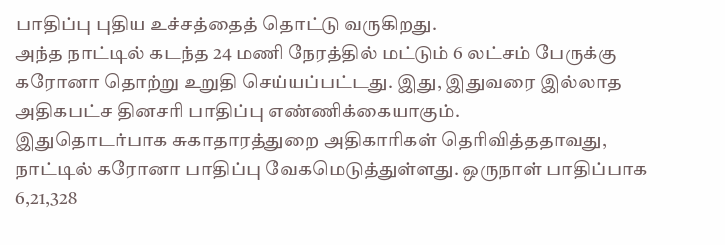பாதிப்பு புதிய உச்சத்தைத் தொட்டு வருகிறது.
அந்த நாட்டில் கடந்த 24 மணி நேரத்தில் மட்டும் 6 லட்சம் பேருக்கு கரோனா தொற்று உறுதி செய்யப்பட்டது. இது, இதுவரை இல்லாத அதிகபட்ச தினசரி பாதிப்பு எண்ணிக்கையாகும்.
இதுதொடர்பாக சுகாதாரத்துறை அதிகாரிகள் தெரிவித்ததாவது,
நாட்டில் கரோனா பாதிப்பு வேகமெடுத்துள்ளது. ஒருநாள் பாதிப்பாக 6,21,328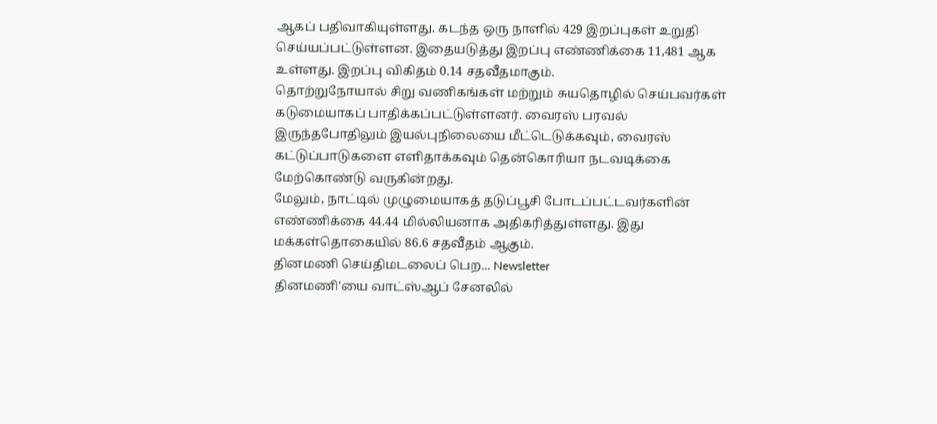ஆகப் பதிவாகியுள்ளது. கடந்த ஒரு நாளில் 429 இறப்புகள் உறுதி செய்யப்பட்டுள்ளன. இதையடுத்து இறப்பு எண்ணிக்கை 11,481 ஆக உள்ளது. இறப்பு விகிதம் 0.14 சதவீதமாகும்.
தொற்றுநோயால் சிறு வணிகங்கள் மற்றும் சுயதொழில் செய்பவர்கள் கடுமையாகப் பாதிக்கப்பட்டுள்ளனர். வைரஸ் பரவல் இருந்தபோதிலும் இயல்புநிலையை மீட்டெடுக்கவும், வைரஸ் கட்டுப்பாடுகளை எளிதாக்கவும் தென்கொரியா நடவடிக்கை மேற்கொண்டு வருகின்றது.
மேலும், நாட்டில் முழுமையாகத் தடுப்பூசி போடப்பட்டவர்களின் எண்ணிக்கை 44.44 மில்லியனாக அதிகரித்துள்ளது. இது மக்கள்தொகையில் 86.6 சதவீதம் ஆகும்.
தினமணி செய்திமடலைப் பெற... Newsletter
தினமணி'யை வாட்ஸ்ஆப் சேனலில்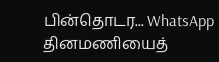பின்தொடர... WhatsApp
தினமணியைத்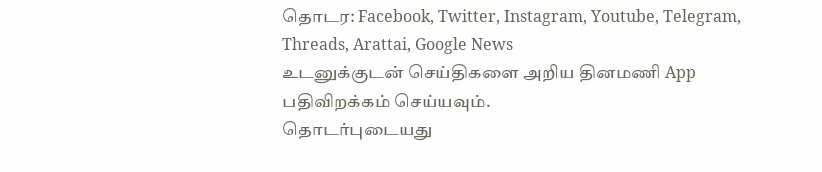தொடர: Facebook, Twitter, Instagram, Youtube, Telegram, Threads, Arattai, Google News
உடனுக்குடன் செய்திகளை அறிய தினமணி App பதிவிறக்கம் செய்யவும்.
தொடர்புடையது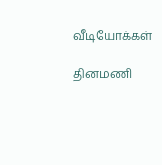வீடியோக்கள்

தினமணி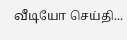வீடியோ செய்தி...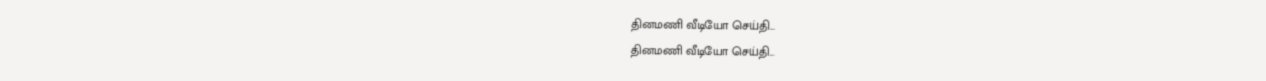தினமணி வீடியோ செய்தி...
தினமணி வீடியோ செய்தி...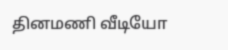தினமணி வீடியோ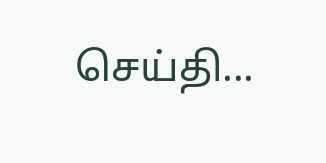செய்தி...